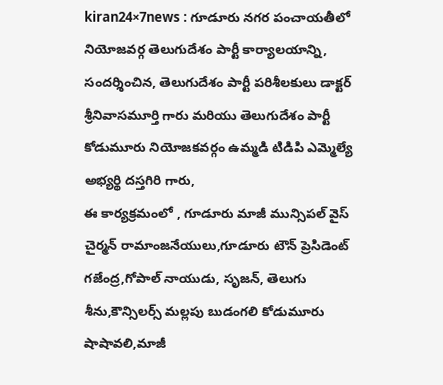kiran24×7news : గూడూరు నగర పంచాయతీలో నియోజవర్గ తెలుగుదేశం పార్టీ కార్యాలయాన్ని, సందర్శించిన, తెలుగుదేశం పార్టీ పరిశీలకులు డాక్టర్ శ్రీనివాసమూర్తి గారు మరియు తెలుగుదేశం పార్టీ కోడుమూరు నియోజకవర్గం ఉమ్మడి టిడిపి ఎమ్మెల్యే అభ్యర్థి దస్తగిరి గారు,
ఈ కార్యక్రమంలో , గూడూరు మాజీ మున్సిపల్ వైస్ చైర్మన్ రామాంజనేయులు,గూడూరు టౌన్ ప్రెసిడెంట్ గజేంద్ర,గోపాల్ నాయుడు, సృజన్, తెలుగు శీను,కౌన్సిలర్స్ మల్లపు బుడంగలి కోడుమూరు షాషావలి,మాజీ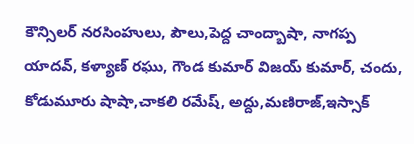కౌన్సిలర్ నరసింహులు, పౌలు,పెద్ద చాంద్బాషా, నాగప్ప యాదవ్, కళ్యాణ్ రఘు, గౌండ కుమార్ విజయ్ కుమార్, చందు, కోడుమూరు షాషా,చాకలి రమేష్, అద్దు,మణిరాజ్,ఇస్సాక్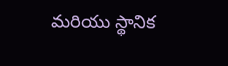మరియు స్థానిక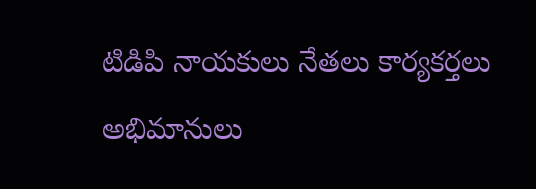టిడిపి నాయకులు నేతలు కార్యకర్తలు అభిమానులు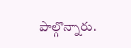పాల్గొన్నారు.